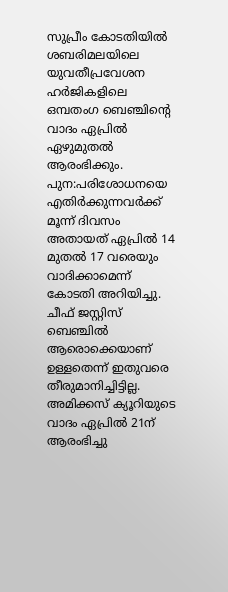സുപ്രീം കോടതിയിൽ ശബരിമലയിലെ യുവതീപ്രവേശന ഹർജികളിലെ ഒമ്പതംഗ ബെഞ്ചിന്റെ വാദം ഏപ്രിൽ ഏഴുമുതൽ ആരംഭിക്കും. പുന:പരിശോധനയെ എതിർക്കുന്നവർക്ക് മൂന്ന് ദിവസം അതായത് ഏപ്രിൽ 14 മുതൽ 17 വരെയും വാദിക്കാമെന്ന് കോടതി അറിയിച്ചു. ചീഫ് ജസ്റ്റിസ് ബെഞ്ചിൽ ആരൊക്കെയാണ് ഉള്ളതെന്ന് ഇതുവരെ തീരുമാനിച്ചിട്ടില്ല.
അമിക്കസ് ക്യൂറിയുടെ വാദം ഏപ്രിൽ 21ന് ആരംഭിച്ചു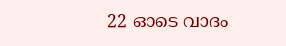22 ഓടെ വാദം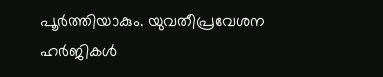പൂർത്തിയാകും. യുവതീപ്രവേശന ഹർജികൾ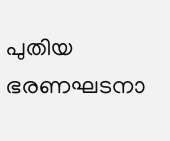പുതിയ ഭരണഘടനാ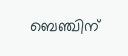ബെഞ്ചിന്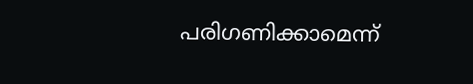പരിഗണിക്കാമെന്ന്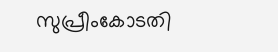സുപ്രീംകോടതി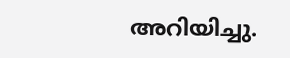അറിയിച്ചു.